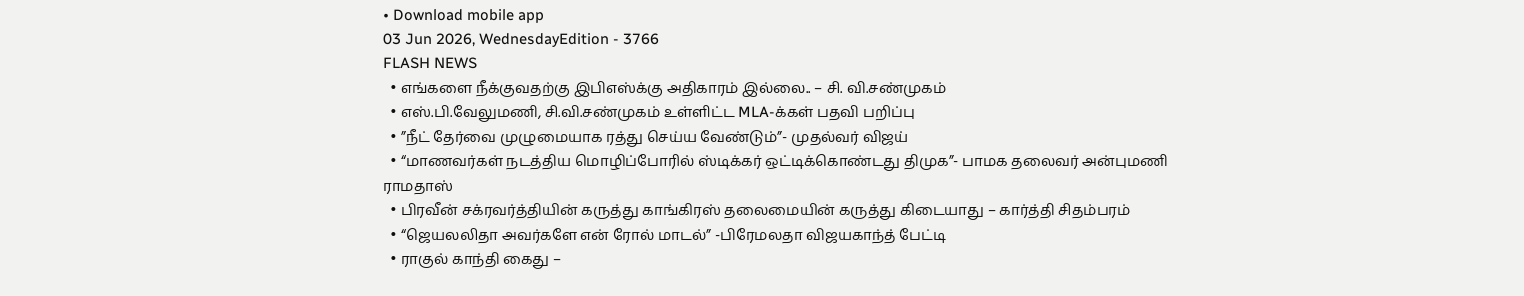• Download mobile app
03 Jun 2026, WednesdayEdition - 3766
FLASH NEWS
  • எங்களை நீக்குவதற்கு இபிஎஸ்க்கு அதிகாரம் இல்லை.. – சி. வி.சண்முகம்
  • எஸ்.பி.வேலுமணி, சி.வி.சண்முகம் உள்ளிட்ட MLA-க்கள் பதவி பறிப்பு
  • ”நீட் தேர்வை முழுமையாக ரத்து செய்ய வேண்டும்”- முதல்வர் விஜய்
  • “மாணவர்கள் நடத்திய மொழிப்போரில் ஸ்டிக்கர் ஒட்டிக்கொண்டது திமுக”- பாமக தலைவர் அன்புமணி ராமதாஸ்
  • பிரவீன் சக்ரவர்த்தியின் கருத்து காங்கிரஸ் தலைமையின் கருத்து கிடையாது – கார்த்தி சிதம்பரம்
  • “ஜெயலலிதா அவர்களே என் ரோல் மாடல்” -பிரேமலதா விஜயகாந்த் பேட்டி
  • ராகுல் காந்தி கைது –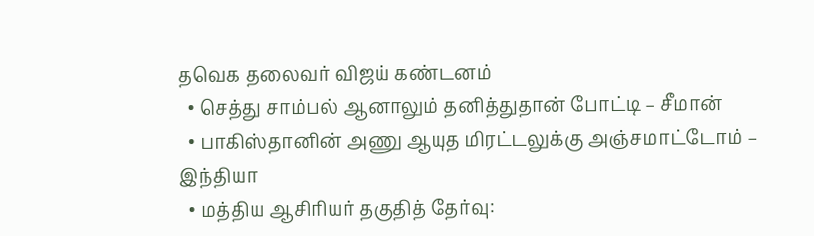தவெக தலைவர் விஜய் கண்டனம்
  • செத்து சாம்பல் ஆனாலும் தனித்துதான் போட்டி – சீமான்
  • பாகிஸ்தானின் அணு ஆயுத மிரட்டலுக்கு அஞ்சமாட்டோம் – இந்தியா
  • மத்திய ஆசிரியர் தகுதித் தேர்வு: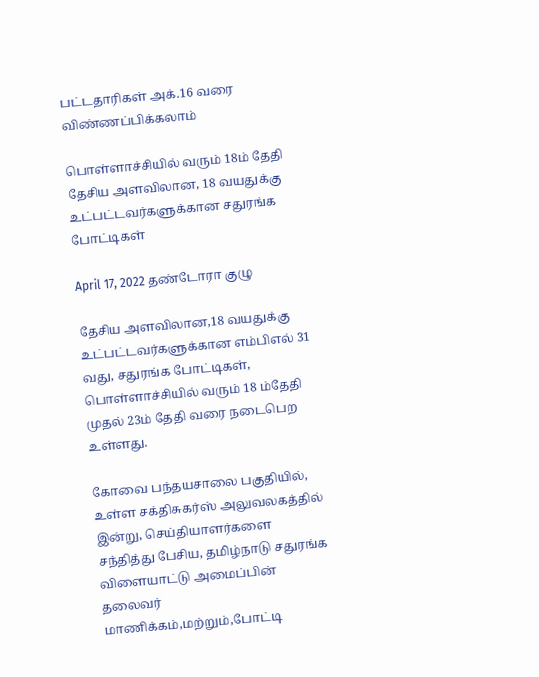பட்டதாரிகள் அக்.16 வரை விண்ணப்பிக்கலாம்

பொள்ளாச்சியில் வரும் 18ம் தேதி தேசிய அளவிலான, 18 வயதுக்கு உட்பட்டவர்களுக்கான சதுரங்க போட்டிகள்

April 17, 2022 தண்டோரா குழு

தேசிய அளவிலான,18 வயதுக்கு உட்பட்டவர்களுக்கான எம்பிஎல் 31 வது, சதுரங்க போட்டிகள், பொள்ளாச்சியில் வரும் 18 ம்தேதி முதல் 23ம் தேதி வரை நடைபெற உள்ளது.

கோவை பந்தயசாலை பகுதியில், உள்ள சக்திசுகர்ஸ் அலுவலகத்தில் இன்று, செய்தியாளர்களை சந்தித்து பேசிய, தமிழ்நாடு சதுரங்க விளையாட்டு அமைப்பின் தலைவர் மாணிக்கம்,மற்றும்,போட்டி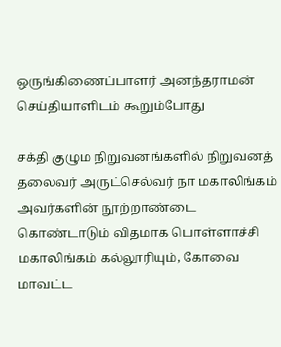ஒருங்கிணைப்பாளர் அனந்தராமன் செய்தியாளிடம் கூறும்போது

சக்தி குழும நிறுவனங்களில் நிறுவனத் தலைவர் அருட்செல்வர் நா மகாலிங்கம் அவர்களின் நூற்றாண்டை கொண்டாடும் விதமாக பொள்ளாச்சி மகாலிங்கம் கல்லூரியும், கோவை மாவட்ட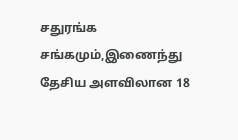சதுரங்க சங்கமும்,இணைந்து தேசிய அளவிலான 18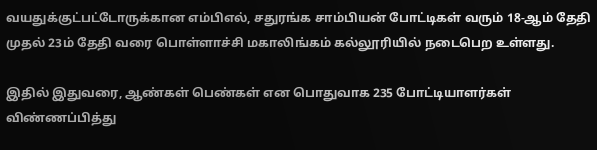வயதுக்குட்பட்டோருக்கான எம்பிஎல், சதுரங்க சாம்பியன் போட்டிகள் வரும் 18-ஆம் தேதி முதல் 23ம் தேதி வரை பொள்ளாச்சி மகாலிங்கம் கல்லூரியில் நடைபெற உள்ளது.

இதில் இதுவரை, ஆண்கள் பெண்கள் என பொதுவாக 235 போட்டியாளர்கள் விண்ணப்பித்து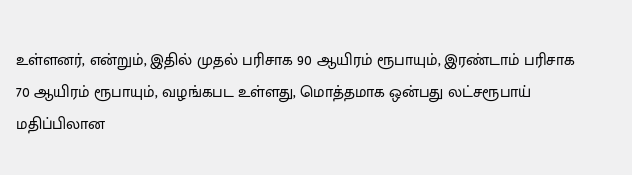உள்ளனர், என்றும், இதில் முதல் பரிசாக 90 ஆயிரம் ரூபாயும், இரண்டாம் பரிசாக 70 ஆயிரம் ரூபாயும், வழங்கபட உள்ளது, மொத்தமாக ஒன்பது லட்சரூபாய் மதிப்பிலான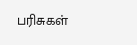பரிசுகள்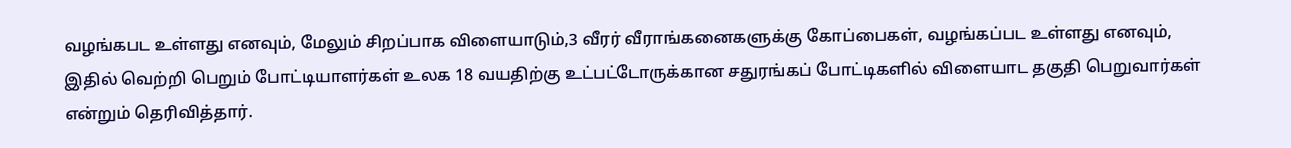வழங்கபட உள்ளது எனவும், மேலும் சிறப்பாக விளையாடும்,3 வீரர் வீராங்கனைகளுக்கு கோப்பைகள், வழங்கப்பட உள்ளது எனவும், இதில் வெற்றி பெறும் போட்டியாளர்கள் உலக 18 வயதிற்கு உட்பட்டோருக்கான சதுரங்கப் போட்டிகளில் விளையாட தகுதி பெறுவார்கள் என்றும் தெரிவித்தார்.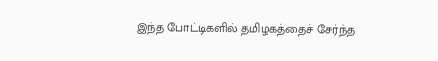இந்த போட்டிகளில் தமிழகத்தைச் சேர்ந்த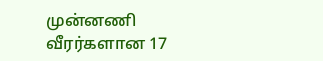முன்னணி வீரர்களான 17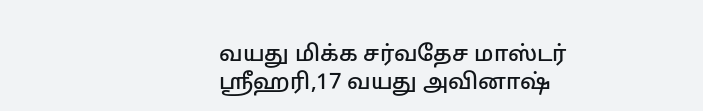வயது மிக்க சர்வதேச மாஸ்டர் ஸ்ரீஹரி,17 வயது அவினாஷ்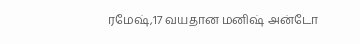ரமேஷ்,17 வயதான மனிஷ் அன்டோ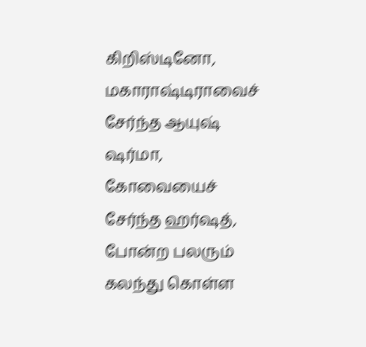கிறிஸ்டினோ, மகாராஷ்டிராவைச் சேர்ந்த ஆயுஷ் ஷர்மா, கோவையைச் சேர்ந்த ஹர்ஷத், போன்ற பலரும் கலந்து கொள்ள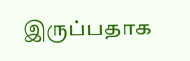இருப்பதாக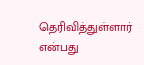தெரிவித்துள்ளார் என்பது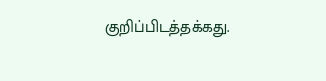குறிப்பிடத்தக்கது.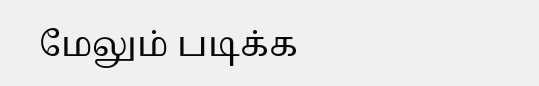மேலும் படிக்க